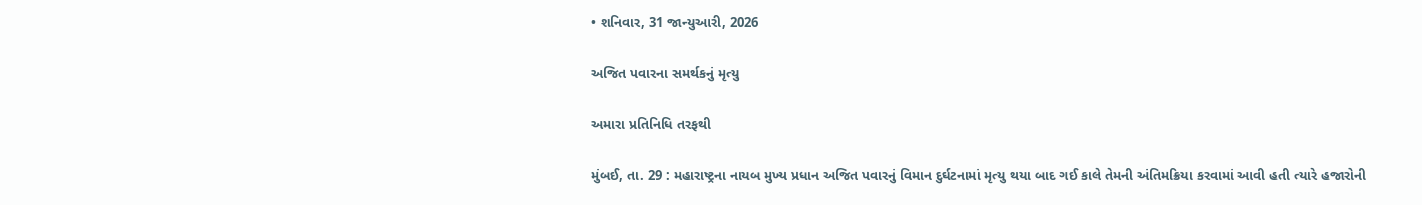• શનિવાર, 31 જાન્યુઆરી, 2026

અજિત પવારના સમર્થકનું મૃત્યુ

અમારા પ્રતિનિધિ તરફથી

મુંબઈ, તા. 29 : મહારાષ્ટ્રના નાયબ મુખ્ય પ્રધાન અજિત પવારનું વિમાન દુર્ઘટનામાં મૃત્યુ થયા બાદ ગઈ કાલે તેમની અંતિમક્રિયા કરવામાં આવી હતી ત્યારે હજારોની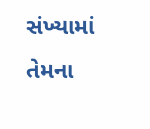સંખ્યામાં તેમના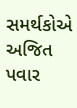સમર્થકોએ અજિત પવાર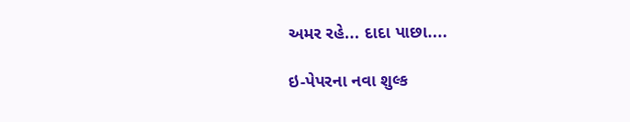અમર રહે... દાદા પાછા....

ઇ-પેપરના નવા શુલ્ક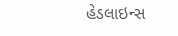હેડલાઇન્સ